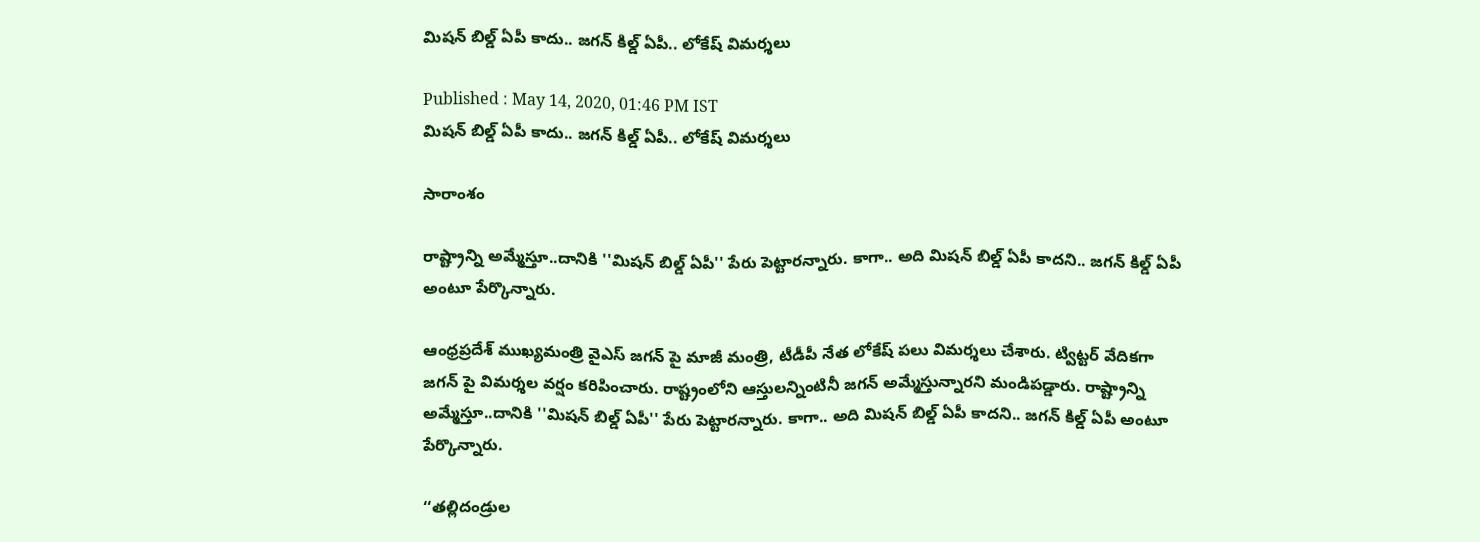మిషన్ బిల్డ్ ఏపీ కాదు.. జగన్ కిల్డ్ ఏపీ.. లోకేష్ విమర్శలు

Published : May 14, 2020, 01:46 PM IST
మిషన్ బిల్డ్ ఏపీ కాదు.. జగన్ కిల్డ్ ఏపీ.. లోకేష్ విమర్శలు

సారాంశం

రాష్ట్రాన్ని అమ్మేస్తూ..దానికి ''మిషన్ బిల్డ్ ఏపీ'' పేరు పెట్టారన్నారు. కాగా.. అది మిషన్ బిల్డ్ ఏపీ కాదని.. జగన్ కిల్డ్ ఏపీ అంటూ పేర్కొన్నారు.

ఆంధ్రప్రదేశ్ ముఖ్యమంత్రి వైఎస్ జగన్ పై మాజీ మంత్రి, టీడీపీ నేత లోకేష్ పలు విమర్శలు చేశారు. ట్విట్టర్ వేదికగా జగన్ పై విమర్శల వర్షం కరిపించారు. రాష్ట్రంలోని ఆస్తులన్నింటినీ జగన్ అమ్మేస్తున్నారని మండిపడ్డారు. రాష్ట్రాన్ని అమ్మేస్తూ..దానికి ''మిషన్ బిల్డ్ ఏపీ'' పేరు పెట్టారన్నారు. కాగా.. అది మిషన్ బిల్డ్ ఏపీ కాదని.. జగన్ కిల్డ్ ఏపీ అంటూ పేర్కొన్నారు.

‘‘తల్లిదండ్రుల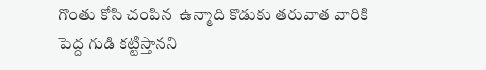గొంతు కోసి చంపిన  ఉన్మాది కొడుకు త‌రువాత వారికి పెద్ద గుడి కట్టిస్తానని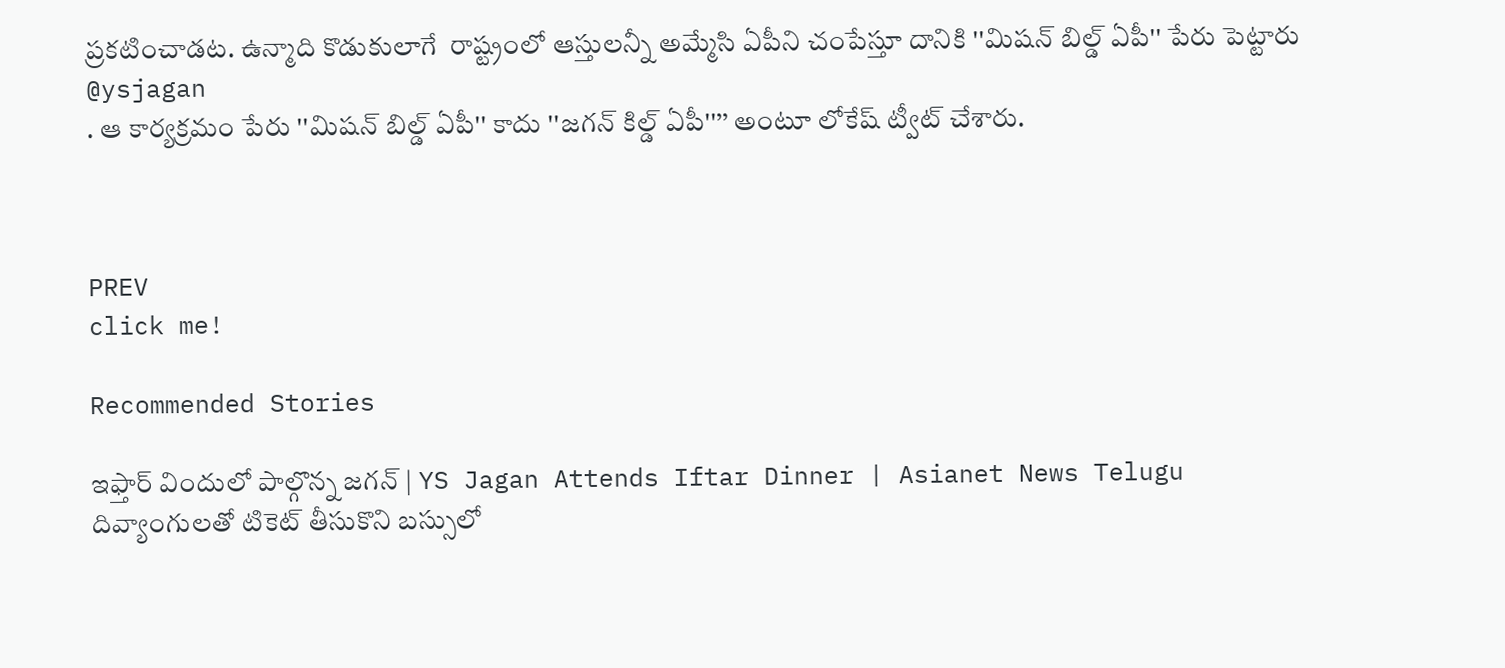ప్రకటించాడట. ఉన్మాది కొడుకులాగే  రాష్ట్రంలో ఆస్తుల‌న్నీ అమ్మేసి ఏపీని చంపేస్తూ దానికి ''మిషన్ బిల్డ్ ఏపీ'' పేరు పెట్టారు
@ysjagan
. ఆ కార్యక్రమం పేరు ''మిషన్ బిల్డ్ ఏపీ'' కాదు ''జగన్ కిల్డ్ ఏపీ''’’ అంటూ లోకేష్ ట్వీట్ చేశారు.



PREV
click me!

Recommended Stories

ఇఫ్తార్ విందులో పాల్గొన్న జగన్ | YS Jagan Attends Iftar Dinner | Asianet News Telugu
దివ్యాంగులతో టికెట్ తీసుకొని బస్సులో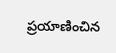ప్రయాణించిన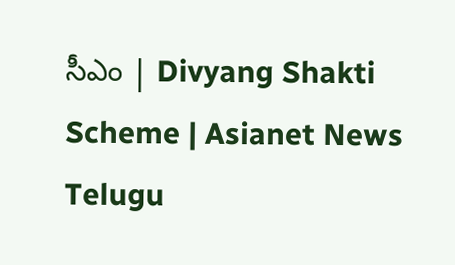సీఎం | Divyang Shakti Scheme | Asianet News Telugu